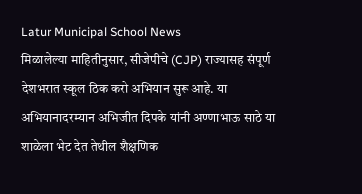Latur Municipal School News
मिळालेल्या माहितीनुसार, सीजेपीचे (CJP) राज्यासह संपूर्ण देशभरात स्कूल ठिक करो अभियान सुरू आहे. या अभियानादरम्यान अभिजीत दिपके यांनी अण्णाभाऊ साठे या शाळेला भेट देत तेथील शैक्षणिक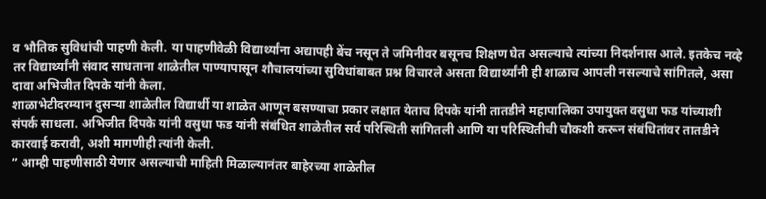व भौतिक सुविधांची पाहणी केली. या पाहणीवेळी विद्यार्थ्यांना अद्यापही बेंच नसून ते जमिनीवर बसूनच शिक्षण घेत असल्याचे त्यांच्या निदर्शनास आले. इतकेच नव्हे तर विद्यार्थ्यांनी संवाद साधताना शाळेतील पाण्यापासून शौचालयांच्या सुविधांबाबत प्रश्न विचारले असता विद्यार्थ्यांनी ही शाळाच आपली नसल्याचे सांगितले, असा दावा अभिजीत दिपके यांनी केला.
शाळाभेटीदरम्यान दुसऱ्या शाळेतील विद्यार्थी या शाळेत आणून बसण्याचा प्रकार लक्षात येताच दिपके यांनी तातडीने महापालिका उपायुक्त वसुधा फड यांच्याशी संपर्क साधला. अभिजीत दिपके यांनी वसुधा फड यांनी संबंधित शाळेतील सर्व परिस्थिती सांगितली आणि या परिस्थितीची चौकशी करून संबंधितांवर तातडीने कारवाई करावी, अशी मागणीही त्यांनी केली.
” आम्ही पाहणीसाठी येणार असल्याची माहिती मिळाल्यानंतर बाहेरच्या शाळेतील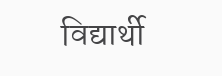विद्यार्थी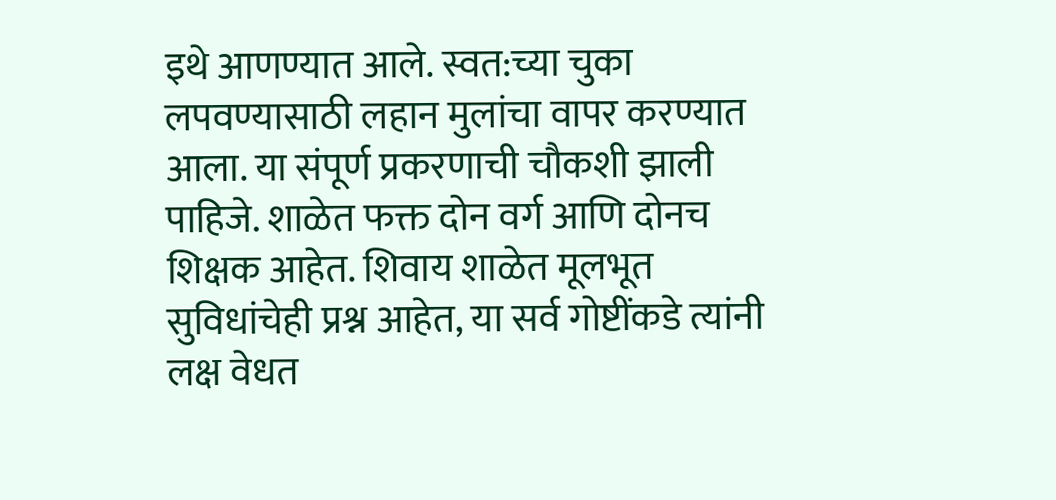इथे आणण्यात आले. स्वत:च्या चुका लपवण्यासाठी लहान मुलांचा वापर करण्यात आला. या संपूर्ण प्रकरणाची चौकशी झाली पाहिजे. शाळेत फक्त दोन वर्ग आणि दोनच शिक्षक आहेत. शिवाय शाळेत मूलभूत सुविधांचेही प्रश्न आहेत, या सर्व गोष्टींकडे त्यांनी लक्ष वेधत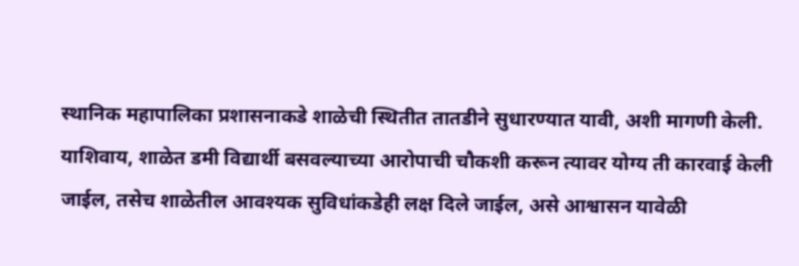स्थानिक महापालिका प्रशासनाकडे शाळेची स्थितीत तातडीने सुधारण्यात यावी, अशी मागणी केली.
याशिवाय, शाळेत डमी विद्यार्थी बसवल्याच्या आरोपाची चौकशी करून त्यावर योग्य ती कारवाई केली जाईल, तसेच शाळेतील आवश्यक सुविधांकडेही लक्ष दिले जाईल, असे आश्वासन यावेळी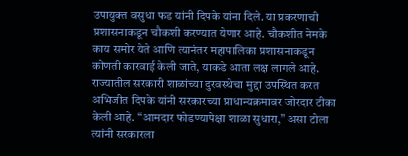उपायुक्त वसुधा फड यांनी दिपके यांना दिले. या प्रकरणाची प्रशासनाकडून चौकशी करण्यात येणार आहे. चौकशीत नेमके काय समोर येते आणि त्यानंतर महापालिका प्रशासनाकडून कोणती कारवाई केली जाते, याकडे आता लक्ष लागले आहे.
राज्यातील सरकारी शाळांच्या दुरवस्थेचा मुद्दा उपस्थित करत अभिजीत दिपके यांनी सरकारच्या प्राधान्यक्रमावर जोरदार टीका केली आहे. “आमदार फोडण्यापेक्षा शाळा सुधारा,” असा टोला त्यांनी सरकारला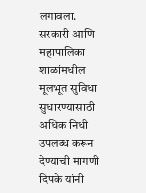लगावला.
सरकारी आणि महापालिका शाळांमधील मूलभूत सुविधा सुधारण्यासाठी अधिक निधी उपलब्ध करून देण्याची मागणी दिपके यांनी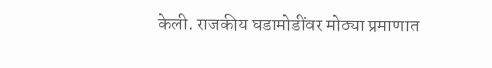केली. राजकीय घडामोडींवर मोठ्या प्रमाणात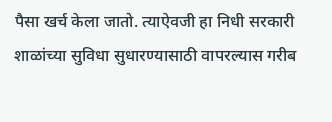पैसा खर्च केला जातो. त्याऐवजी हा निधी सरकारी शाळांच्या सुविधा सुधारण्यासाठी वापरल्यास गरीब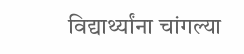विद्यार्थ्यांना चांगल्या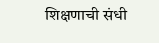शिक्षणाची संधी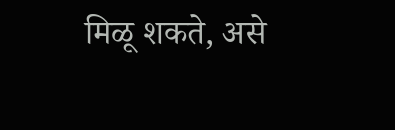मिळू शकते, असे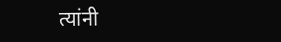त्यांनी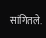सांगितले.